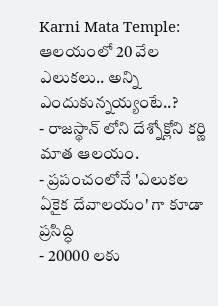Karni Mata Temple: ఆలయంలో 20 వేల ఎలుకలు.. అన్ని ఎందుకున్నయ్యంటే..?
- రాజస్థాన్ లోని దేశ్నోక్లోని కర్ణి మాత ఆలయం.
- ప్రపంచంలోనే 'ఎలుకల ఏకైక దేవాలయం' గా కూడా ప్రసిద్ధి
- 20000 లకు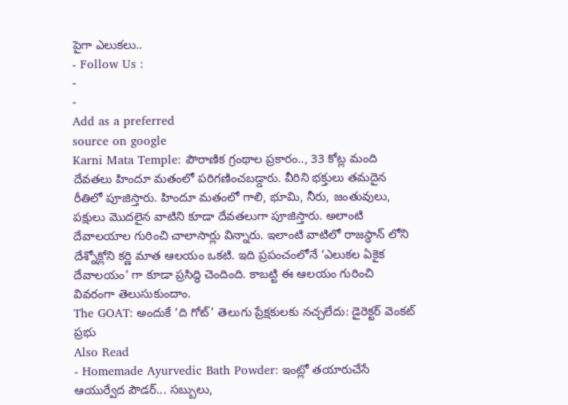పైగా ఎలుకలు..
- Follow Us :
-
-
Add as a preferred
source on google
Karni Mata Temple: పౌరాణిక గ్రంథాల ప్రకారం.., 33 కోట్ల మంది దేవతలు హిందూ మతంలో పరిగణించబడ్డారు. వీరిని భక్తులు తమదైన రీతిలో పూజిస్తారు. హిందూ మతంలో గాలి, భూమి, నీరు, జంతువులు, పక్షులు మొదలైన వాటిని కూడా దేవతలుగా పూజిస్తారు. అలాంటి దేవాలయాల గురించి చాలాసార్లు విన్నారు. ఇలాంటి వాటిలో రాజస్థాన్ లోని దేశ్నోక్లోని కర్ణి మాత ఆలయం ఒకటి. ఇది ప్రపంచంలోనే ‘ఎలుకల ఏకైక దేవాలయం’ గా కూడా ప్రసిద్ధి చెందింది. కాబట్టి ఈ ఆలయం గురించి వివరంగా తెలుసుకుందాం.
The GOAT: అందుకే ‘ది గోట్’ తెలుగు ప్రేక్షకులకు నచ్చలేదు: డైరెక్టర్ వెంకట్ ప్రభు
Also Read
- Homemade Ayurvedic Bath Powder: ఇంట్లో తయారుచేసే ఆయుర్వేద పౌడర్... సబ్బులు,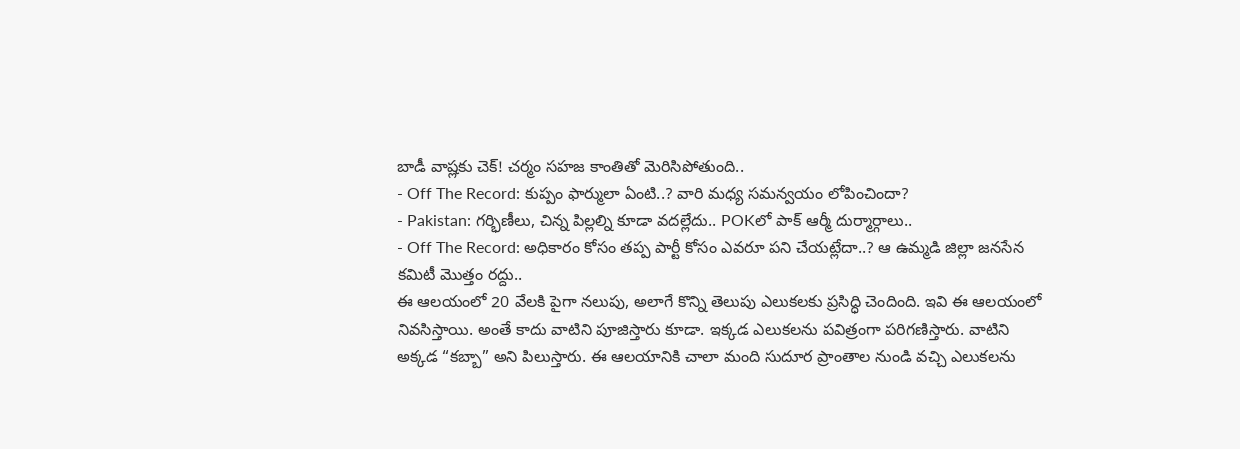బాడీ వాష్లకు చెక్! చర్మం సహజ కాంతితో మెరిసిపోతుంది..
- Off The Record: కుప్పం ఫార్ములా ఏంటి..? వారి మధ్య సమన్వయం లోపించిందా?
- Pakistan: గర్భిణీలు, చిన్న పిల్లల్ని కూడా వదల్లేదు.. POKలో పాక్ ఆర్మీ దుర్మార్గాలు..
- Off The Record: అధికారం కోసం తప్ప పార్టీ కోసం ఎవరూ పని చేయట్లేదా..? ఆ ఉమ్మడి జిల్లా జనసేన కమిటీ మొత్తం రద్దు..
ఈ ఆలయంలో 20 వేలకి పైగా నలుపు, అలాగే కొన్ని తెలుపు ఎలుకలకు ప్రసిద్ధి చెందింది. ఇవి ఈ ఆలయంలో నివసిస్తాయి. అంతే కాదు వాటిని పూజిస్తారు కూడా. ఇక్కడ ఎలుకలను పవిత్రంగా పరిగణిస్తారు. వాటిని అక్కడ “కబ్బా” అని పిలుస్తారు. ఈ ఆలయానికి చాలా మంది సుదూర ప్రాంతాల నుండి వచ్చి ఎలుకలను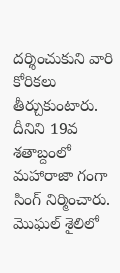దర్శించుకుని వారి కోరికలు తీర్చుకుంటారు. దీనిని 19వ శతాబ్దంలో మహారాజా గంగా సింగ్ నిర్మించారు. మొఘల్ శైలిలో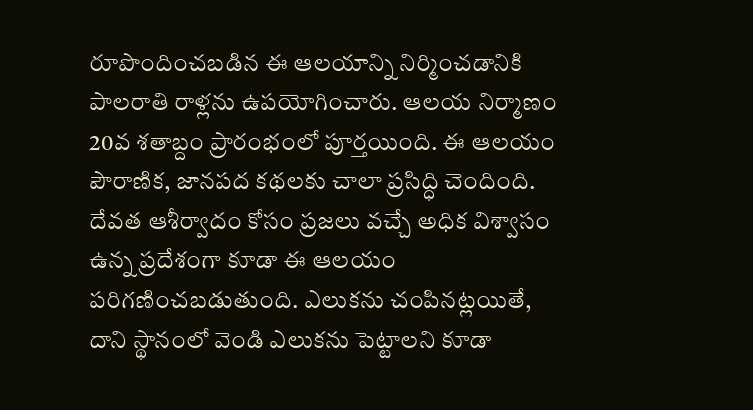రూపొందించబడిన ఈ ఆలయాన్ని నిర్మించడానికి పాలరాతి రాళ్లను ఉపయోగించారు. ఆలయ నిర్మాణం 20వ శతాబ్దం ప్రారంభంలో పూర్తయింది. ఈ ఆలయం పౌరాణిక, జానపద కథలకు చాలా ప్రసిద్ధి చెందింది. దేవత ఆశీర్వాదం కోసం ప్రజలు వచ్చే అధిక విశ్వాసం ఉన్న ప్రదేశంగా కూడా ఈ ఆలయం పరిగణించబడుతుంది. ఎలుకను చంపినట్లయితే, దాని స్థానంలో వెండి ఎలుకను పెట్టాలని కూడా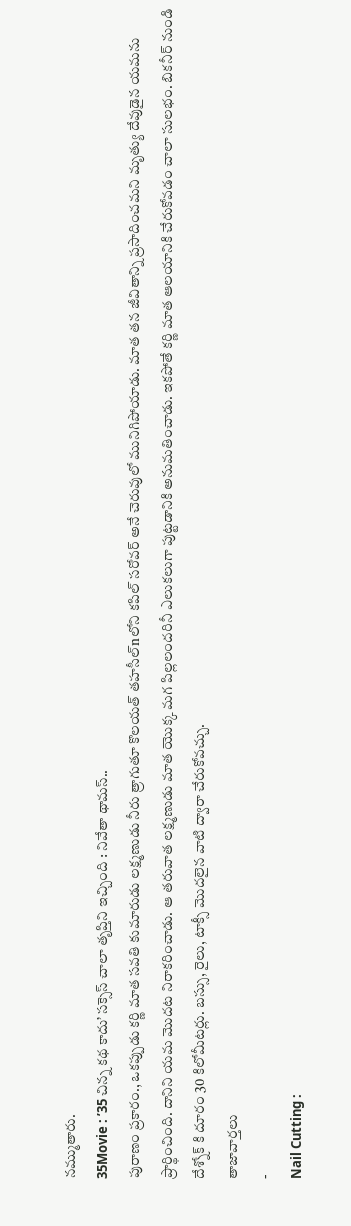నమ్ముతారు.
35Movie : ’35 చిన్న కథ కాదు’ సక్సెస్ చాలా తృప్తిని ఇచ్చింది : నివేతా థామస్..
పురాణం ప్రకారం., ఒకప్పుడు కర్ణి మాత సవతి కుమారుడు లక్ష్మణుడు నీరు త్రాగుతూ కొలయత్ తహసీల్nలోని కపిల్ సరోవర్ అనే చెరువులో మునిగిపోయాడు. మాత తన జీవితాన్ని ప్రసాదించమని మృత్యు దేవుడైన యమను ప్రార్థించింది. దానిని యమ మొదట నిరాకరించాడు. ఆ తరువాత లక్ష్మణుడు మాత యొక్క మగ పిల్లలందరినీ ఎలుకలుగా పుట్టడానికి అనుమతించాడు. ఇకపోతే కర్ణి మాత ఆలయానికి చేరుకోవడం చాలా సులభం. బికనీర్ నుండి దేశ్నోక్ కి దూరం 30 కిలోమీటర్లు. బస్సు, రైలు, టాక్సీ మొదలైన వాటి ద్వారా చేరుకోవచ్చు.
తాజావార్తలు
-
Nail Cutting :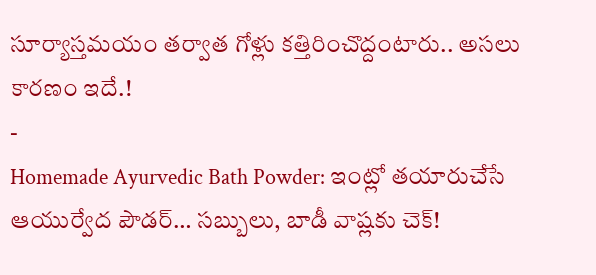సూర్యాస్తమయం తర్వాత గోళ్లు కత్తిరించొద్దంటారు.. అసలు కారణం ఇదే.!
-
Homemade Ayurvedic Bath Powder: ఇంట్లో తయారుచేసే ఆయుర్వేద పౌడర్… సబ్బులు, బాడీ వాష్లకు చెక్!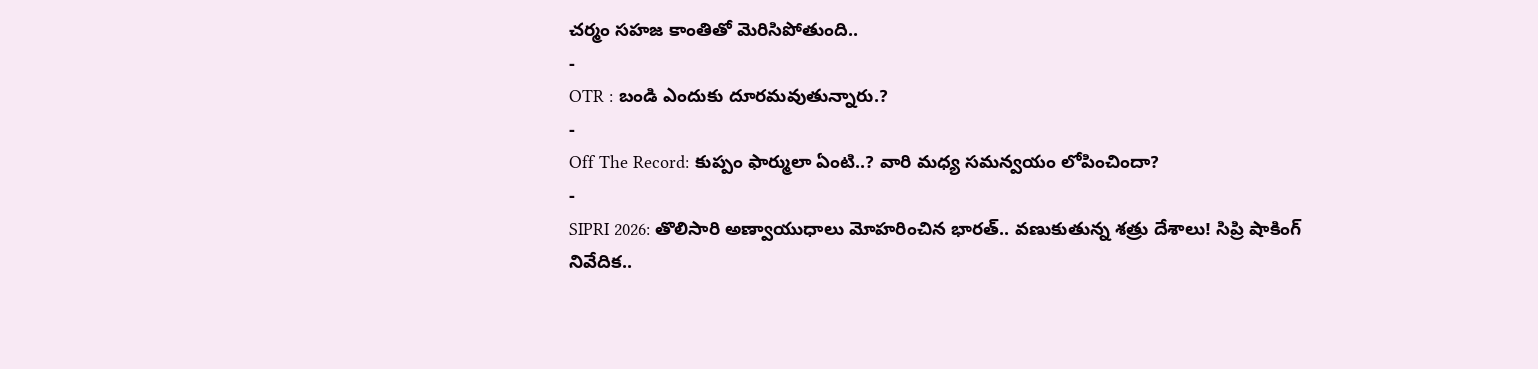చర్మం సహజ కాంతితో మెరిసిపోతుంది..
-
OTR : బండి ఎందుకు దూరమవుతున్నారు.?
-
Off The Record: కుప్పం ఫార్ములా ఏంటి..? వారి మధ్య సమన్వయం లోపించిందా?
-
SIPRI 2026: తొలిసారి అణ్వాయుధాలు మోహరించిన భారత్.. వణుకుతున్న శత్రు దేశాలు! సిప్రి షాకింగ్ నివేదిక..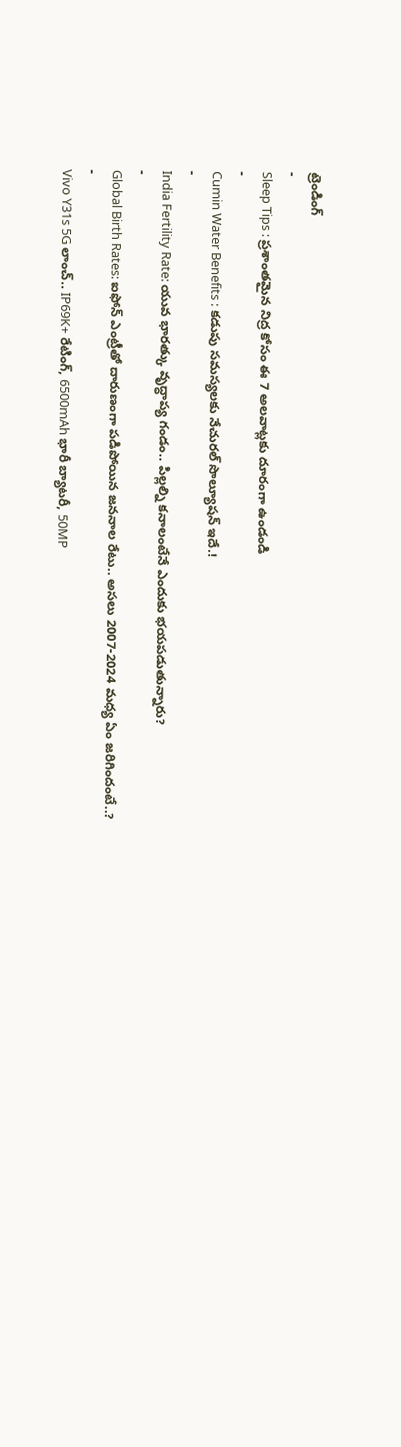ట్రెండింగ్
-
Sleep Tips : ప్రశాంతమైన నిద్ర కోసం ఈ 7 అలవాట్లకు దూరంగా ఉండండి
-
Cumin Water Benefits : కడుపు సమస్యలకు నేచురల్ సొల్యూషన్ ఇదే.!
-
India Fertility Rate: యువ భారత్కు వృద్ధాప్య గండం.. పిల్లల్ని కనాలంటేనే ఎందుకు భయపడుతున్నారు?
-
Global Birth Rates: ఐఫోన్ ఎంట్రీతో దారుణంగా పడిపోయిన జననాల రేటు.. అసలు 2007-2024 మధ్య ఏం జరిగిందంటే..?
-
Vivo Y31s 5G లాంచ్.. IP69K+ రేటింగ్, 6500mAh భారీ బ్యాటరీ, 50MP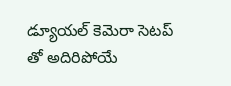డ్యూయల్ కెమెరా సెటప్ తో అదిరిపోయే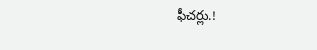ఫీచర్లు.!